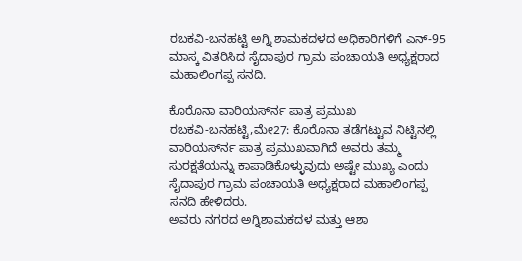ರಬಕವಿ-ಬನಹಟ್ಟಿ ಅಗ್ನಿ ಶಾಮಕದಳದ ಅಧಿಕಾರಿಗಳಿಗೆ ಎನ್-95 ಮಾಸ್ಕ ವಿತರಿಸಿದ ಸೈದಾಪುರ ಗ್ರಾಮ ಪಂಚಾಯತಿ ಅಧ್ಯಕ್ಷರಾದ ಮಹಾಲಿಂಗಪ್ಪ ಸನದಿ.

ಕೊರೊನಾ ವಾರಿಯರ್ಸ್‍ನ ಪಾತ್ರ ಪ್ರಮುಖ
ರಬಕವಿ-ಬನಹಟ್ಟಿ,ಮೇ27: ಕೊರೊನಾ ತಡೆಗಟ್ಟುವ ನಿಟ್ಟಿನಲ್ಲಿ ವಾರಿಯರ್ಸ್‍ನ ಪಾತ್ರ ಪ್ರಮುಖವಾಗಿದೆ ಅವರು ತಮ್ಮ ಸುರಕ್ಷತೆಯನ್ನು ಕಾಪಾಡಿಕೊಳ್ಳುವುದು ಅಷ್ಟೇ ಮುಖ್ಯ ಎಂದು ಸೈದಾಪುರ ಗ್ರಾಮ ಪಂಚಾಯತಿ ಅಧ್ಯಕ್ಷರಾದ ಮಹಾಲಿಂಗಪ್ಪ ಸನದಿ ಹೇಳಿದರು.
ಅವರು ನಗರದ ಅಗ್ನಿಶಾಮಕದಳ ಮತ್ತು ಆಶಾ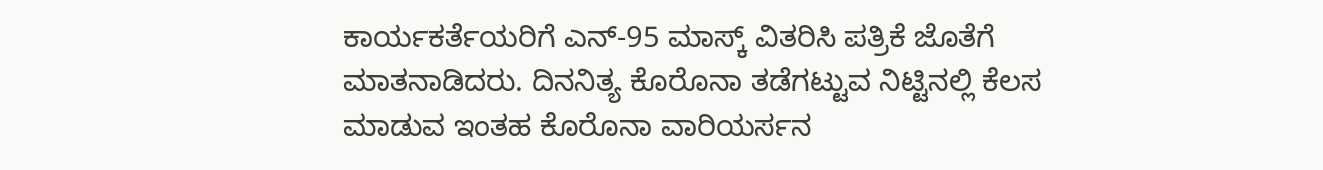ಕಾರ್ಯಕರ್ತೆಯರಿಗೆ ಎನ್-95 ಮಾಸ್ಕ್ ವಿತರಿಸಿ ಪತ್ರಿಕೆ ಜೊತೆಗೆ ಮಾತನಾಡಿದರು. ದಿನನಿತ್ಯ ಕೊರೊನಾ ತಡೆಗಟ್ಟುವ ನಿಟ್ಟಿನಲ್ಲಿ ಕೆಲಸ ಮಾಡುವ ಇಂತಹ ಕೊರೊನಾ ವಾರಿಯರ್ಸನ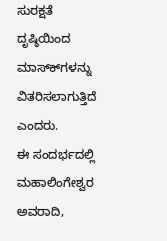ಸುರಕ್ಷತೆ ದೃಷ್ಠಿಯಿಂದ ಮಾಸ್ಕ್‍ಗಳನ್ನು ವಿತರಿಸಲಾಗುತ್ತಿದೆ ಎಂದರು.
ಈ ಸಂದರ್ಭದಲ್ಲಿ ಮಹಾಲಿಂಗೇಶ್ವರ ಅವರಾದಿ,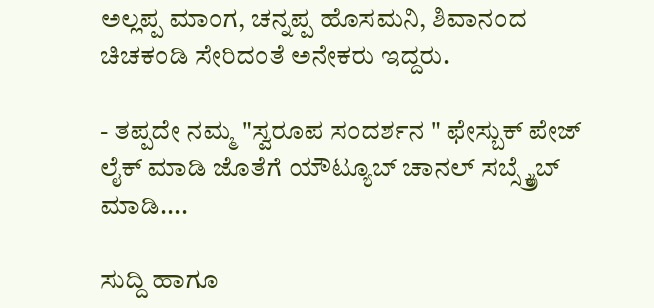ಅಲ್ಲಪ್ಪ ಮಾಂಗ, ಚನ್ನಪ್ಪ ಹೊಸಮನಿ, ಶಿವಾನಂದ ಚಿಚಕಂಡಿ ಸೇರಿದಂತೆ ಅನೇಕರು ಇದ್ದರು.

- ತಪ್ಪದೇ ನಮ್ಮ "ಸ್ವರೂಪ ಸಂದರ್ಶನ " ಫೇಸ್ಬುಕ್ ಪೇಜ್ ಲೈಕ್ ಮಾಡಿ ಜೊತೆಗೆ ಯೌಟ್ಯೂಬ್ ಚಾನಲ್ ಸಬ್ಸ್ಕ್ರೈಬ್ ಮಾಡಿ....

ಸುದ್ದಿ ಹಾಗೂ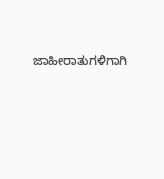ಜಾಹೀರಾತುಗಳಿಗಾಗಿ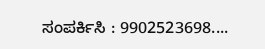ಸಂಪರ್ಕಿಸಿ : 9902523698....